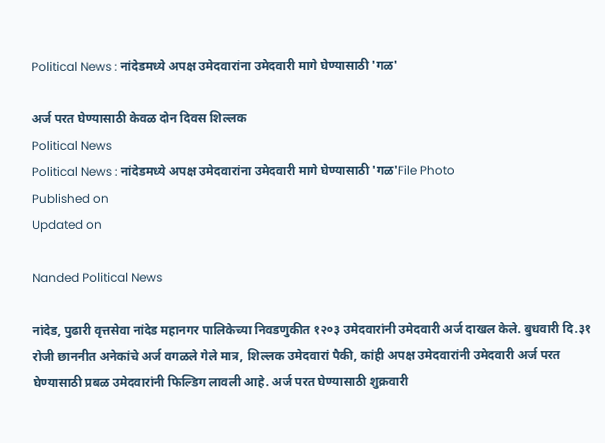Political News : नांदेडमध्ये अपक्ष उमेदवारांना उमेदवारी मागे घेण्यासाठी 'गळ'

अर्ज परत घेण्यासाठी केवळ दोन दिवस शिल्लक
Political News
Political News : नांदेडमध्ये अपक्ष उमेदवारांना उमेदवारी मागे घेण्यासाठी 'गळ'File Photo
Published on
Updated on

Nanded Political News

नांदेड, पुढारी वृत्तसेवा नांदेड महानगर पालिकेच्या निवडणुकीत १२०३ उमेदवारांनी उमेदवारी अर्ज दाखल केले. बुधवारी दि.३१ रोजी छाननीत अनेकांचे अर्ज वगळले गेले मात्र, शिल्लक उमेदवारां पैकी, कांही अपक्ष उमेदवारांनी उमेदवारी अर्ज परत घेण्यासाठी प्रबळ उमेदवारांनी फिल्डिग लावली आहे. अर्ज परत घेण्यासाठी शुक्रवारी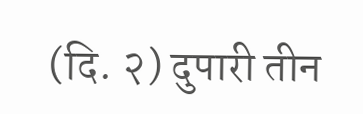(दि. २) दुपारी तीन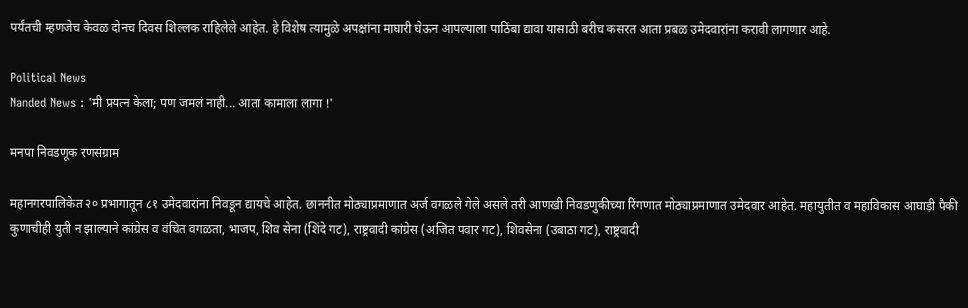पर्यंतची म्हणजेच केवळ दोनच दिवस शिल्लक राहिलेले आहेत. हे विशेष त्यामुळे अपक्षांना माघारी घेऊन आपल्याला पाठिंबा द्यावा यासाठी बरीच कसरत आता प्रबळ उमेदवारांना करावी लागणार आहे.

Political News
Nanded News : 'मी प्रयत्न केला; पण जमलं नाही... आता कामाला लागा !'

मनपा निवडणूक रणसंग्राम

महानगरपालिकेत २० प्रभागातून ८१ उमेदवारांना निवडून द्यायचे आहेत. छाननीत मोठ्याप्रमाणात अर्ज वगळले गेले असले तरी आणखी निवडणुकीच्या रिंगणात मोठ्याप्रमाणात उमेदवार आहेत. महायुतीत व महाविकास आघाड़ी पैकी कुणाचीही युती न झाल्याने कांग्रेस व वंचित वगळता, भाजप, शिव सेना (शिंदे गट), राष्ट्रवादी कांग्रेस (अजित पवार गट), शिवसेना (उबाठा गट), राष्ट्रवादी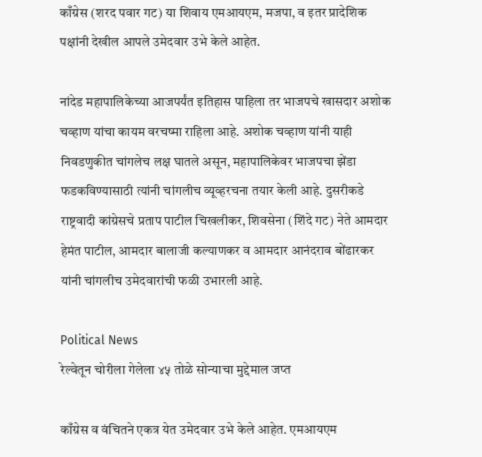काँग्रेस (शरद पवार गट) या शिवाय एमआयएम, मजपा, व इतर प्रादेशिक पक्षांनी देखील आपले उमेदवार उभे केले आहेत.

नांदेड महापालिकेच्या आजपर्यंत इतिहास पाहिला तर भाजपचे खासदार अशोक चव्हाण यांचा कायम वरचष्मा राहिला आहे. अशोक चव्हाण यांनी याही निवडणुकीत चांगलेच लक्ष घातले असून, महापालिकेवर भाजपचा झेंडा फडकविण्यासाठी त्यांनी चांगलीच व्यूव्हरचना तयार केली आहे. दुसरीकडे राष्ट्रवादी कांग्रेसचे प्रताप पाटील चिखलीकर, शिवसेना (शिंदे गट) नेते आमदार हेमंत पाटील, आमदार बालाजी कल्याणकर व आमदार आनंदराव बोंढारकर यांनी चांगलीच उमेदवारांची फळी उभारली आहे.

Political News
रेल्वेतून चोरीला गेलेला ४५ तोळे सोन्याचा मुद्देमाल जप्त

काँग्रेस व वंचितने एकत्र येत उमेदवार उभे केले आहेत. एमआयएम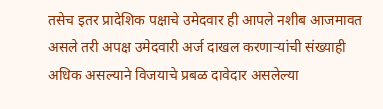तसेच इतर प्रादेशिक पक्षाचे उमेदवार ही आपले नशीब आजमावत असले तरी अपक्ष उमेदवारी अर्ज दाखल करणाऱ्यांची संख्याही अधिक असल्याने विजयाचे प्रबळ दावेदार असलेल्या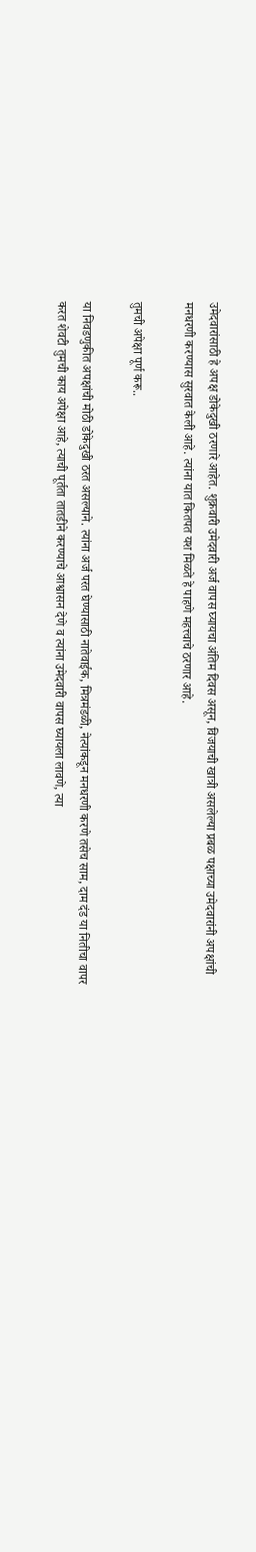उमेदवारांसाठी हे अपक्ष डोकेदुखी ठरणारे आहेत. शुक्रवारी उमेदवारी अर्ज वापस घ्यायचा अंतिम दिवस असून, विजयाची खात्री असलेल्या प्रबळ पक्षाच्या उमेदवारांनी अपक्षांची मनधरणी करण्यास सुरवात केली आहे. त्यांना यात कितपत यश मिळते हे पाहणे महत्त्वाचे ठरणार आहे.

तुमची अपेक्षा पूर्ण करू..

या निवडणुकीत अपक्षांची मोठी डोकेदुखी ठरत असल्याने. त्यांना अर्ज परत घेण्यासाठी नातेवाईक, मित्रमंडळी, नेत्यांकडून मनधरणी करणे तसेच साम, दाम दंड या नितीचा वापर करत शेवटी तुमची काय अपेक्षा आहे, त्याची पूर्तता तातडीने करण्याचे आश्वासन देणे व त्यांना उमेदवारी वापस घ्यायला लावणे, त्या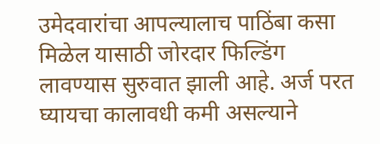उमेदवारांचा आपल्यालाच पाठिंबा कसा मिळेल यासाठी जोरदार फिल्डिंग लावण्यास सुरुवात झाली आहे. अर्ज परत घ्यायचा कालावधी कमी असल्याने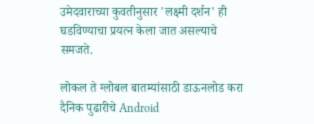उमेदवाराच्या कुवतीनुसार 'लक्ष्मी दर्शन' ही घडविण्याचा प्रयत्न केला जात असल्याचे समजते.

लोकल ते ग्लोबल बातम्यांसाठी डाऊनलोड करा दैनिक पुढारीचे Android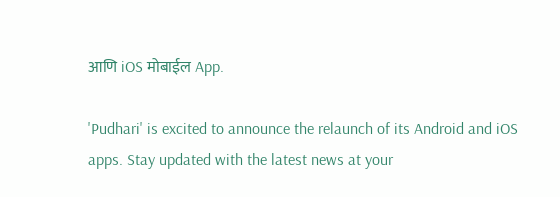आणि iOS मोबाईल App.

'Pudhari' is excited to announce the relaunch of its Android and iOS apps. Stay updated with the latest news at your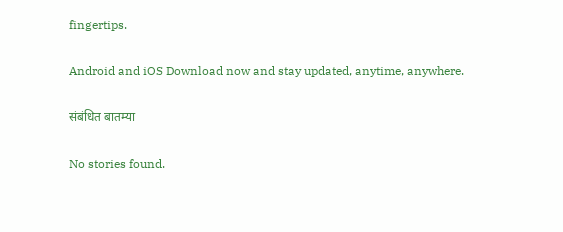fingertips.

Android and iOS Download now and stay updated, anytime, anywhere.

संबंधित बातम्या

No stories found.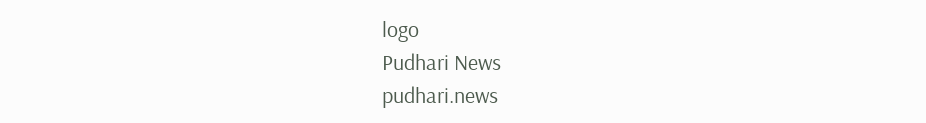logo
Pudhari News
pudhari.news